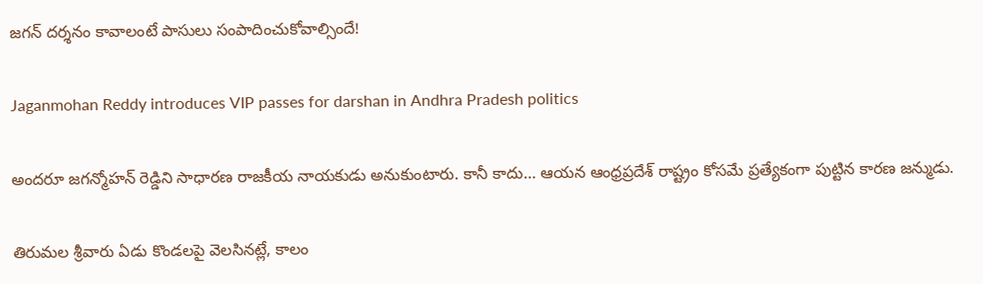జగన్‌ దర్శనం కావాలంటే పాసులు సంపాదించుకోవాల్సిందే!

Jaganmohan Reddy introduces VIP passes for darshan in Andhra Pradesh politics

అందరూ జగన్మోహన్ రెడ్డిని సాధారణ రాజకీయ నాయకుడు అనుకుంటారు. కానీ కాదు… ఆయన ఆంధ్రప్రదేశ్‌ రాష్ట్రం కోసమే ప్రత్యేకంగా పుట్టిన కారణ జన్ముడు.

తిరుమల శ్రీవారు ఏడు కొండలపై వెలసినట్లే, కాలం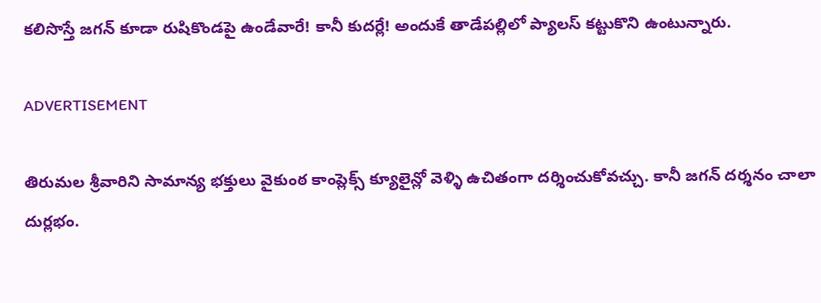కలిసొస్తే జగన్‌ కూడా రుషికొండపై ఉండేవారే! కానీ కుదర్లే! అందుకే తాడేపల్లిలో ప్యాలస్‌ కట్టుకొని ఉంటున్నారు.

ADVERTISEMENT

తిరుమల శ్రీవారిని సామాన్య భక్తులు వైకుంఠ కాంప్లెక్స్‌ క్యూలైన్లో వెళ్ళి ఉచితంగా దర్శించుకోవచ్చు. కానీ జగన్‌ దర్శనం చాలా దుర్లభం.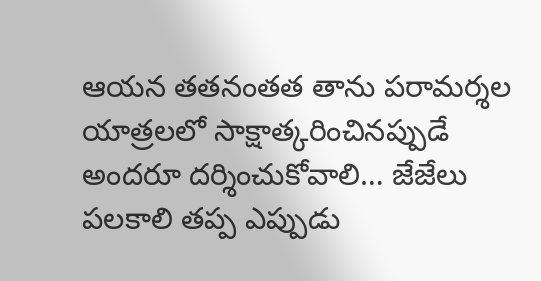ఆయన తతనంతత తాను పరామర్శల యాత్రలలో సాక్షాత్కరించినప్పుడే అందరూ దర్శించుకోవాలి… జేజేలు పలకాలి తప్ప ఎప్పుడు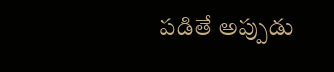పడితే అప్పుడు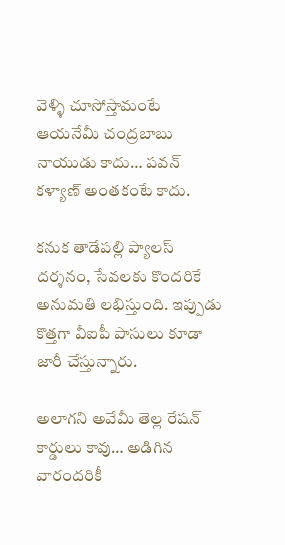వెళ్ళి చూసోస్తామంటే ఆయనేమీ చంద్రబాబు నాయుడు కాదు… పవన్‌ కళ్యాణ్‌ అంతకంటే కాదు.

కనుక తాడేపల్లి ప్యాలస్‌ దర్శనం, సేవలకు కొందరికే అనుమతి లభిస్తుంది. ఇప్పుడు కొత్తగా వీఐపీ పాసులు కూడా జారీ చేస్తున్నారు.

అలాగని అవేమీ తెల్ల రేషన్ కార్డులు కావు… అడిగిన వారందరికీ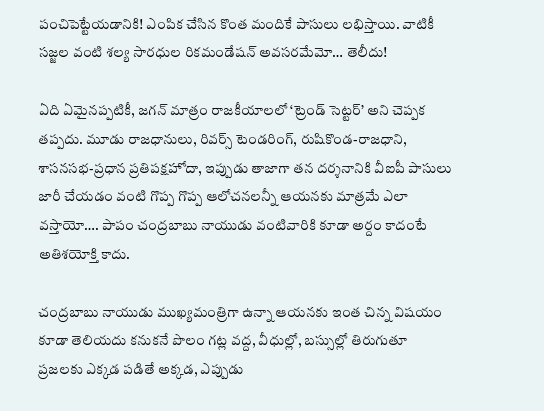పంచిపెట్టేయడానికి! ఎంపిక చేసిన కొంత మందికే పాసులు లభిస్తాయి. వాటికీ సజ్జల వంటి శల్య సారధుల రికమండేషన్ అవసరమేమో… తెలీదు!

ఏది ఏమైనప్పటికీ, జగన్‌ మాత్రం రాజకీయాలలో ‘ట్రెండ్ సెట్టర్’ అని చెప్పక తప్పదు. మూడు రాజధానులు, రివర్స్ టెండరింగ్, రుషికొండ-రాజధాని, శాసనసభ-ప్రధాన ప్రతిపక్షహోదా, ఇప్పుడు తాజాగా తన దర్శనానికి వీఐపీ పాసులు జారీ చేయడం వంటి గొప్ప గొప్ప ఆలోచనలన్నీ ఆయనకు మాత్రమే ఎలా వస్తాయో…. పాపం చంద్రబాబు నాయుడు వంటివారికి కూడా అర్దం కాదంటే అతిశయోక్తి కాదు.

చంద్రబాబు నాయుడు ముఖ్యమంత్రిగా ఉన్నా ఆయనకు ఇంత చిన్న విషయం కూడా తెలియదు కనుకనే పొలం గట్ల వద్ద, వీధుల్లో, బస్సుల్లో తిరుగుతూ ప్రజలకు ఎక్కడ పడితే అక్కడ, ఎప్పుడు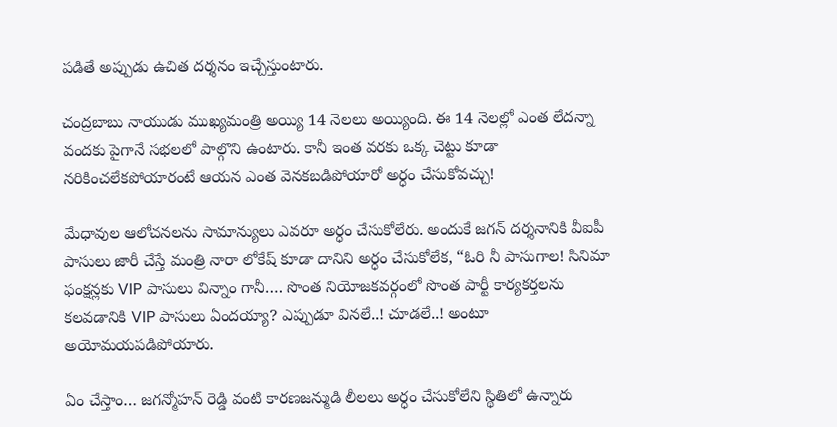పడితే అప్పుడు ఉచిత దర్శనం ఇచ్చేస్తుంటారు.

చంద్రబాబు నాయుడు ముఖ్యమంత్రి అయ్యి 14 నెలలు అయ్యింది. ఈ 14 నెలల్లో ఎంత లేదన్నా వందకు పైగానే సభలలో పాల్గొని ఉంటారు. కానీ ఇంత వరకు ఒక్క చెట్టు కూడా నరికించలేకపోయారంటే ఆయన ఎంత వెనకబడిపోయారో అర్ధం చేసుకోవచ్చు!

మేధావుల ఆలోచనలను సామాన్యులు ఎవరూ అర్ధం చేసుకోలేరు. అందుకే జగన్‌ దర్శనానికి వీఐపీ పాసులు జారీ చేస్తే మంత్రి నారా లోకేష్‌ కూడా దానిని అర్ధం చేసుకోలేక, “ఓరి నీ పాసుగాల! సినిమా ఫంక్షన్లకు VIP పాసులు విన్నాం గానీ…. సొంత నియోజకవర్గంలో సొంత పార్టీ కార్యకర్తలను కలవడానికి VIP పాసులు ఏందయ్యా? ఎప్పుడూ వినలే..! చూడలే..! అంటూ అయోమయపడిపోయారు.

ఏం చేస్తాం… జగన్మోహన్ రెడ్డి వంటి కారణజన్ముడి లీలలు అర్ధం చేసుకోలేని స్థితిలో ఉన్నారు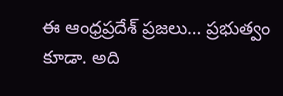ఈ ఆంధ్రప్రదేశ్‌ ప్రజలు… ప్రభుత్వం కూడా. అది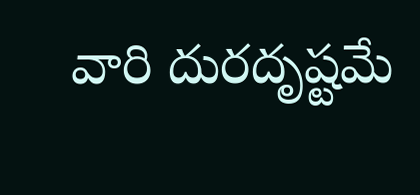వారి దురదృష్టమే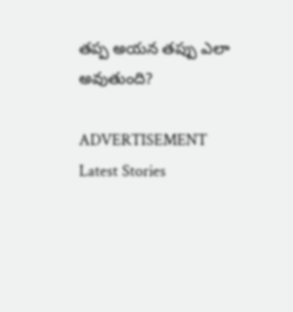తప్ప అయన తప్పు ఎలా అవుతుంది?

ADVERTISEMENT
Latest Stories